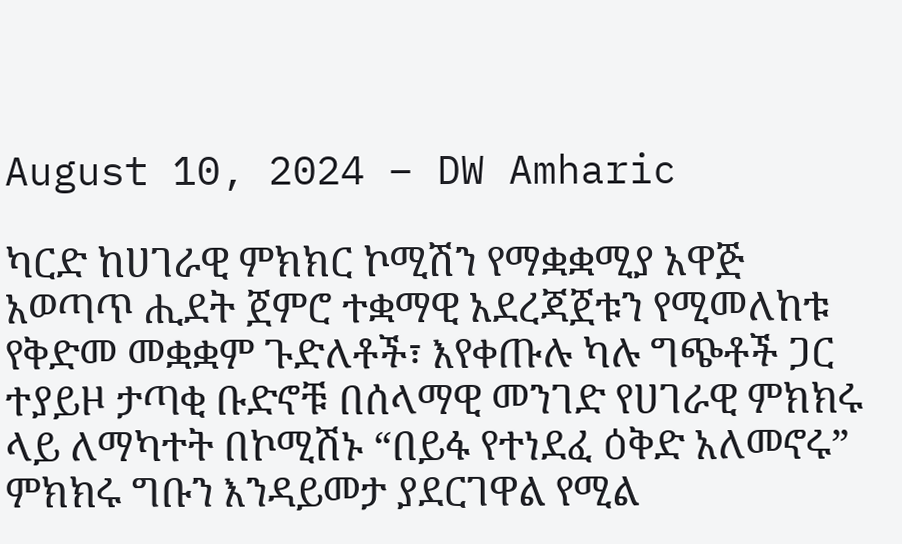August 10, 2024 – DW Amharic

ካርድ ከሀገራዊ ምክክር ኮሚሽን የማቋቋሚያ አዋጅ አወጣጥ ሒደት ጀምሮ ተቋማዊ አደረጃጀቱን የሚመለከቱ የቅድመ መቋቋም ጉድለቶች፣ እየቀጡሉ ካሉ ግጭቶች ጋር ተያይዞ ታጣቂ ቡድኖቹ በሰላማዊ መንገድ የሀገራዊ ምክክሩ ላይ ለማካተት በኮሚሽኑ “በይፋ የተነደፈ ዕቅድ አለመኖሩ” ምክክሩ ግቡን እንዳይመታ ያደርገዋል የሚል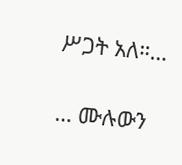ሥጋት አለ።…

… ሙሉውን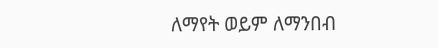ለማየት ወይም ለማንበብ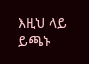እዚህ ላይ ይጫኑ